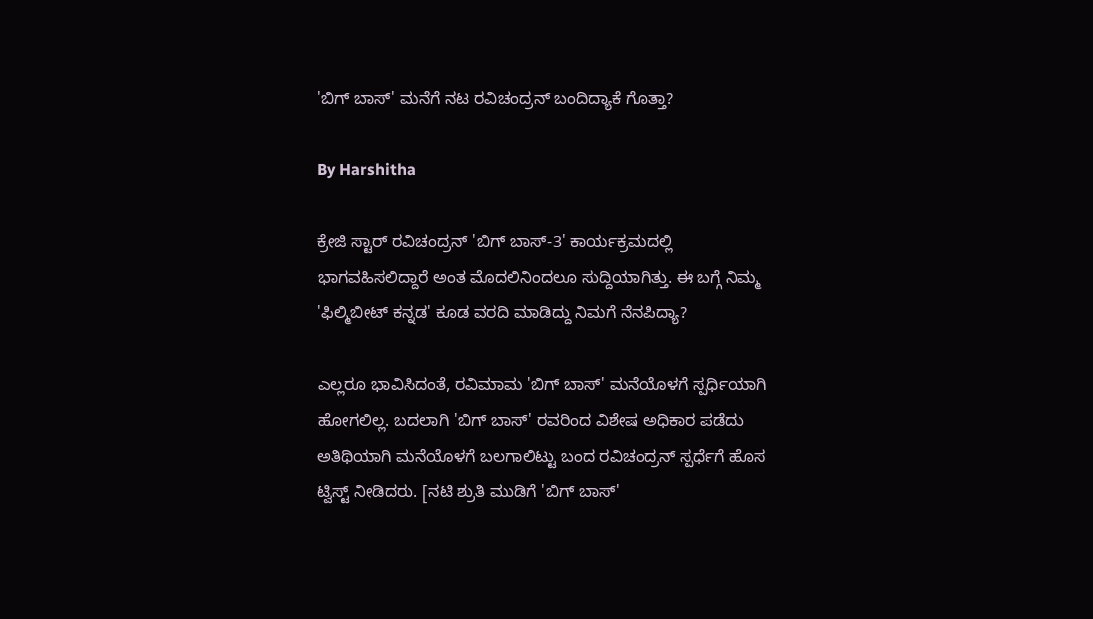'ಬಿಗ್ ಬಾಸ್' ಮನೆಗೆ ನಟ ರವಿಚಂದ್ರನ್ ಬಂದಿದ್ಯಾಕೆ ಗೊತ್ತಾ?

By Harshitha

ಕ್ರೇಜಿ ಸ್ಟಾರ್ ರವಿಚಂದ್ರನ್ 'ಬಿಗ್ ಬಾಸ್-3' ಕಾರ್ಯಕ್ರಮದಲ್ಲಿ ಭಾಗವಹಿಸಲಿದ್ದಾರೆ ಅಂತ ಮೊದಲಿನಿಂದಲೂ ಸುದ್ದಿಯಾಗಿತ್ತು. ಈ ಬಗ್ಗೆ ನಿಮ್ಮ 'ಫಿಲ್ಮಿಬೀಟ್ ಕನ್ನಡ' ಕೂಡ ವರದಿ ಮಾಡಿದ್ದು ನಿಮಗೆ ನೆನಪಿದ್ಯಾ?

ಎಲ್ಲರೂ ಭಾವಿಸಿದಂತೆ, ರವಿಮಾಮ 'ಬಿಗ್ ಬಾಸ್' ಮನೆಯೊಳಗೆ ಸ್ಪರ್ಧಿಯಾಗಿ ಹೋಗಲಿಲ್ಲ. ಬದಲಾಗಿ 'ಬಿಗ್ ಬಾಸ್' ರವರಿಂದ ವಿಶೇಷ ಅಧಿಕಾರ ಪಡೆದು ಅತಿಥಿಯಾಗಿ ಮನೆಯೊಳಗೆ ಬಲಗಾಲಿಟ್ಟು ಬಂದ ರವಿಚಂದ್ರನ್ ಸ್ಪರ್ಧೆಗೆ ಹೊಸ ಟ್ವಿಸ್ಟ್ ನೀಡಿದರು. [ನಟಿ ಶ್ರುತಿ ಮುಡಿಗೆ 'ಬಿಗ್ ಬಾಸ್'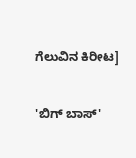ಗೆಲುವಿನ ಕಿರೀಟ]

'ಬಿಗ್ ಬಾಸ್'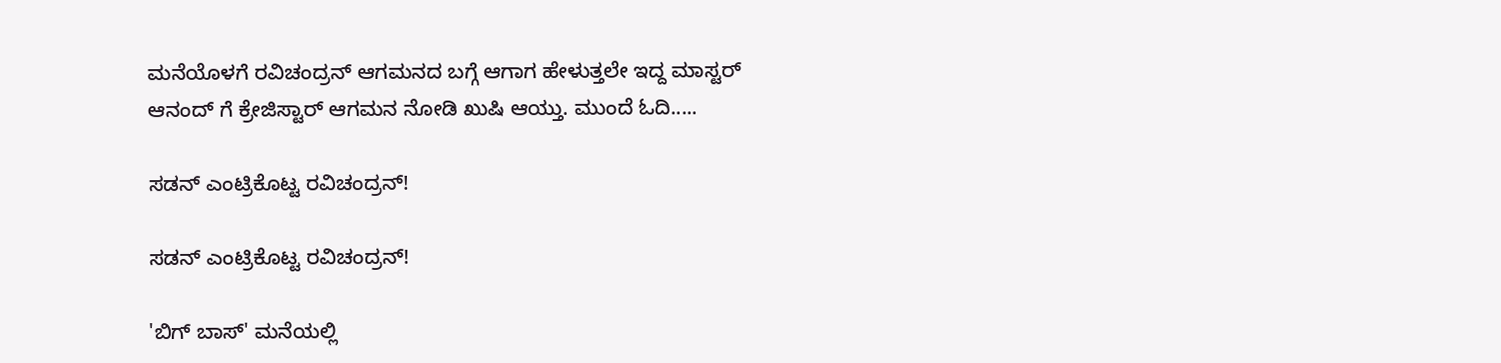ಮನೆಯೊಳಗೆ ರವಿಚಂದ್ರನ್ ಆಗಮನದ ಬಗ್ಗೆ ಆಗಾಗ ಹೇಳುತ್ತಲೇ ಇದ್ದ ಮಾಸ್ಟರ್ ಆನಂದ್ ಗೆ ಕ್ರೇಜಿಸ್ಟಾರ್ ಆಗಮನ ನೋಡಿ ಖುಷಿ ಆಯ್ತು. ಮುಂದೆ ಓದಿ.....

ಸಡನ್ ಎಂಟ್ರಿಕೊಟ್ಟ ರವಿಚಂದ್ರನ್!

ಸಡನ್ ಎಂಟ್ರಿಕೊಟ್ಟ ರವಿಚಂದ್ರನ್!

'ಬಿಗ್ ಬಾಸ್' ಮನೆಯಲ್ಲಿ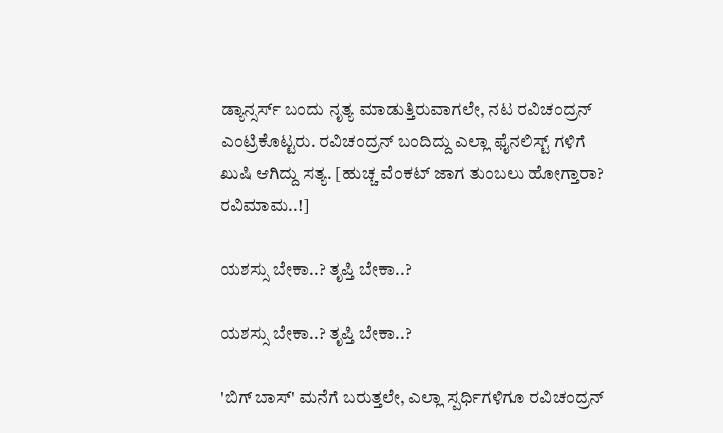ಡ್ಯಾನ್ಸರ್ಸ್ ಬಂದು ನೃತ್ಯ ಮಾಡುತ್ತಿರುವಾಗಲೇ, ನಟ ರವಿಚಂದ್ರನ್ ಎಂಟ್ರಿಕೊಟ್ಟರು. ರವಿಚಂದ್ರನ್ ಬಂದಿದ್ದು ಎಲ್ಲಾ ಫೈನಲಿಸ್ಟ್ ಗಳಿಗೆ ಖುಷಿ ಆಗಿದ್ದು ಸತ್ಯ. [ಹುಚ್ಚ ವೆಂಕಟ್ ಜಾಗ ತುಂಬಲು ಹೋಗ್ತಾರಾ? ರವಿಮಾಮ..!]

ಯಶಸ್ಸು ಬೇಕಾ..? ತೃಪ್ತಿ ಬೇಕಾ..?

ಯಶಸ್ಸು ಬೇಕಾ..? ತೃಪ್ತಿ ಬೇಕಾ..?

'ಬಿಗ್ ಬಾಸ್' ಮನೆಗೆ ಬರುತ್ತಲೇ, ಎಲ್ಲಾ ಸ್ಪರ್ಧಿಗಳಿಗೂ ರವಿಚಂದ್ರನ್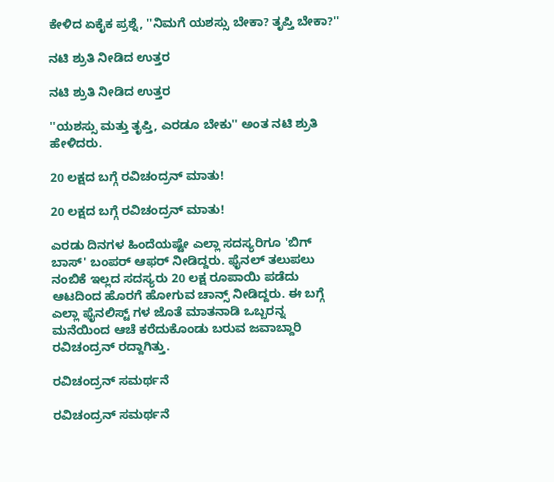ಕೇಳಿದ ಏಕೈಕ ಪ್ರಶ್ನೆ, ''ನಿಮಗೆ ಯಶಸ್ಸು ಬೇಕಾ? ತೃಪ್ತಿ ಬೇಕಾ?''

ನಟಿ ಶ್ರುತಿ ನೀಡಿದ ಉತ್ತರ

ನಟಿ ಶ್ರುತಿ ನೀಡಿದ ಉತ್ತರ

''ಯಶಸ್ಸು ಮತ್ತು ತೃಪ್ತಿ, ಎರಡೂ ಬೇಕು'' ಅಂತ ನಟಿ ಶ್ರುತಿ ಹೇಳಿದರು.

20 ಲಕ್ಷದ ಬಗ್ಗೆ ರವಿಚಂದ್ರನ್ ಮಾತು!

20 ಲಕ್ಷದ ಬಗ್ಗೆ ರವಿಚಂದ್ರನ್ ಮಾತು!

ಎರಡು ದಿನಗಳ ಹಿಂದೆಯಷ್ಟೇ ಎಲ್ಲಾ ಸದಸ್ಯರಿಗೂ 'ಬಿಗ್ ಬಾಸ್' ಬಂಪರ್ ಆಫರ್ ನೀಡಿದ್ದರು. ಫೈನಲ್ ತಲುಪಲು ನಂಬಿಕೆ ಇಲ್ಲದ ಸದಸ್ಯರು 20 ಲಕ್ಷ ರೂಪಾಯಿ ಪಡೆದು ಆಟದಿಂದ ಹೊರಗೆ ಹೋಗುವ ಚಾನ್ಸ್ ನೀಡಿದ್ದರು. ಈ ಬಗ್ಗೆ ಎಲ್ಲಾ ಫೈನಲಿಸ್ಟ್ ಗಳ ಜೊತೆ ಮಾತನಾಡಿ ಒಬ್ಬರನ್ನ ಮನೆಯಿಂದ ಆಚೆ ಕರೆದುಕೊಂಡು ಬರುವ ಜವಾಬ್ದಾರಿ ರವಿಚಂದ್ರನ್ ರದ್ದಾಗಿತ್ತು.

ರವಿಚಂದ್ರನ್ ಸಮರ್ಥನೆ

ರವಿಚಂದ್ರನ್ ಸಮರ್ಥನೆ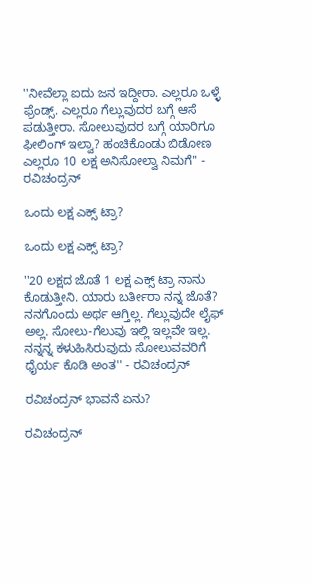''ನೀವೆಲ್ಲಾ ಐದು ಜನ ಇದ್ದೀರಾ. ಎಲ್ಲರೂ ಒಳ್ಳೆ ಫ್ರೆಂಡ್ಸ್. ಎಲ್ಲರೂ ಗೆಲ್ಲುವುದರ ಬಗ್ಗೆ ಆಸೆ ಪಡುತ್ತೀರಾ. ಸೋಲುವುದರ ಬಗ್ಗೆ ಯಾರಿಗೂ ಫೀಲಿಂಗ್ ಇಲ್ವಾ? ಹಂಚಿಕೊಂಡು ಬಿಡೋಣ ಎಲ್ಲರೂ 10 ಲಕ್ಷ ಅನಿಸೋಲ್ವಾ ನಿಮಗೆ'' - ರವಿಚಂದ್ರನ್

ಒಂದು ಲಕ್ಷ ಎಕ್ಸ್ ಟ್ರಾ?

ಒಂದು ಲಕ್ಷ ಎಕ್ಸ್ ಟ್ರಾ?

''20 ಲಕ್ಷದ ಜೊತೆ 1 ಲಕ್ಷ ಎಕ್ಸ್ ಟ್ರಾ ನಾನು ಕೊಡುತ್ತೀನಿ. ಯಾರು ಬರ್ತೀರಾ ನನ್ನ ಜೊತೆ? ನನಗೊಂದು ಅರ್ಥ ಆಗ್ತಿಲ್ಲ. ಗೆಲ್ಲುವುದೇ ಲೈಫ್ ಅಲ್ಲ. ಸೋಲು-ಗೆಲುವು ಇಲ್ಲಿ ಇಲ್ಲವೇ ಇಲ್ಲ. ನನ್ನನ್ನ ಕಳುಹಿಸಿರುವುದು ಸೋಲುವವರಿಗೆ ಧೈರ್ಯ ಕೊಡಿ ಅಂತ'' - ರವಿಚಂದ್ರನ್

ರವಿಚಂದ್ರನ್ ಭಾವನೆ ಏನು?

ರವಿಚಂದ್ರನ್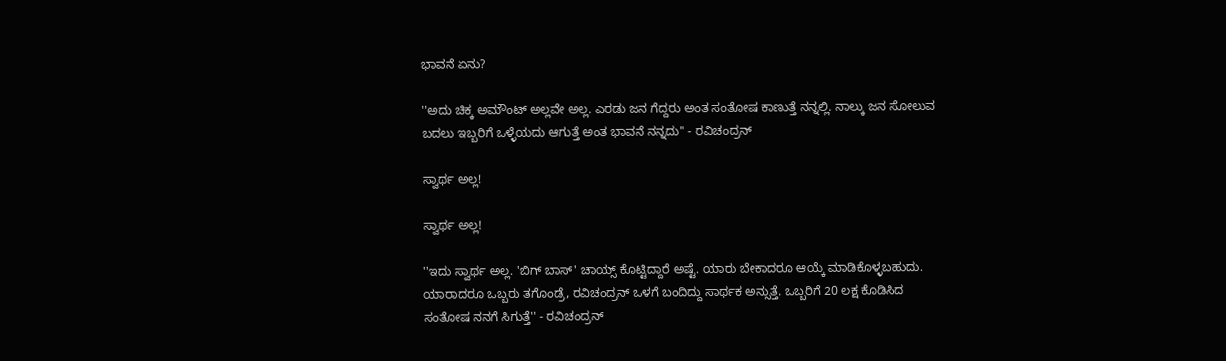ಭಾವನೆ ಏನು?

''ಅದು ಚಿಕ್ಕ ಅಮೌಂಟ್ ಅಲ್ಲವೇ ಅಲ್ಲ. ಎರಡು ಜನ ಗೆದ್ದರು ಅಂತ ಸಂತೋಷ ಕಾಣುತ್ತೆ ನನ್ನಲ್ಲಿ. ನಾಲ್ಕು ಜನ ಸೋಲುವ ಬದಲು ಇಬ್ಬರಿಗೆ ಒಳ್ಳೆಯದು ಆಗುತ್ತೆ ಅಂತ ಭಾವನೆ ನನ್ನದು'' - ರವಿಚಂದ್ರನ್

ಸ್ವಾರ್ಥ ಅಲ್ಲ!

ಸ್ವಾರ್ಥ ಅಲ್ಲ!

''ಇದು ಸ್ವಾರ್ಥ ಅಲ್ಲ. 'ಬಿಗ್ ಬಾಸ್' ಚಾಯ್ಸ್ ಕೊಟ್ಟಿದ್ದಾರೆ ಅಷ್ಟೆ. ಯಾರು ಬೇಕಾದರೂ ಆಯ್ಕೆ ಮಾಡಿಕೊಳ್ಳಬಹುದು. ಯಾರಾದರೂ ಒಬ್ಬರು ತಗೊಂಡ್ರೆ, ರವಿಚಂದ್ರನ್ ಒಳಗೆ ಬಂದಿದ್ದು ಸಾರ್ಥಕ ಅನ್ಸುತ್ತೆ. ಒಬ್ಬರಿಗೆ 20 ಲಕ್ಷ ಕೊಡಿಸಿದ ಸಂತೋಷ ನನಗೆ ಸಿಗುತ್ತೆ'' - ರವಿಚಂದ್ರನ್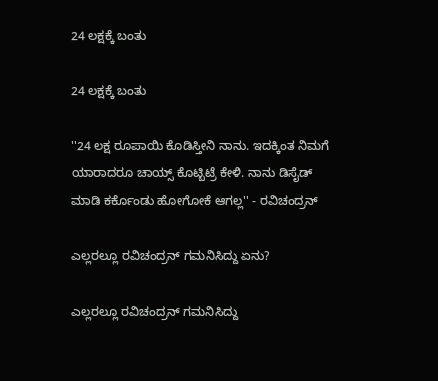24 ಲಕ್ಷಕ್ಕೆ ಬಂತು

24 ಲಕ್ಷಕ್ಕೆ ಬಂತು

''24 ಲಕ್ಷ ರೂಪಾಯಿ ಕೊಡಿಸ್ತೀನಿ ನಾನು. ಇದಕ್ಕಿಂತ ನಿಮಗೆ ಯಾರಾದರೂ ಚಾಯ್ಸ್ ಕೊಟ್ಬಿಟ್ರೆ ಕೇಳಿ. ನಾನು ಡಿಸೈಡ್ ಮಾಡಿ ಕರ್ಕೊಂಡು ಹೋಗೋಕೆ ಆಗಲ್ಲ'' - ರವಿಚಂದ್ರನ್

ಎಲ್ಲರಲ್ಲೂ ರವಿಚಂದ್ರನ್ ಗಮನಿಸಿದ್ದು ಏನು?

ಎಲ್ಲರಲ್ಲೂ ರವಿಚಂದ್ರನ್ ಗಮನಿಸಿದ್ದು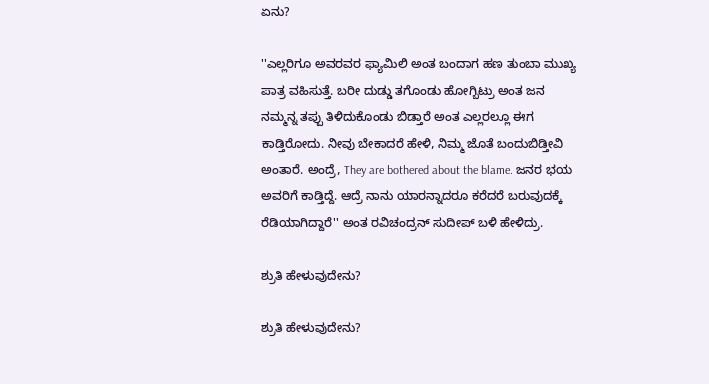ಏನು?

''ಎಲ್ಲರಿಗೂ ಅವರವರ ಫ್ಯಾಮಿಲಿ ಅಂತ ಬಂದಾಗ ಹಣ ತುಂಬಾ ಮುಖ್ಯ ಪಾತ್ರ ವಹಿಸುತ್ತೆ. ಬರೀ ದುಡ್ಡು ತಗೊಂಡು ಹೋಗ್ಬಿಟ್ರು ಅಂತ ಜನ ನಮ್ಮನ್ನ ತಪ್ಪು ತಿಳಿದುಕೊಂಡು ಬಿಡ್ತಾರೆ ಅಂತ ಎಲ್ಲರಲ್ಲೂ ಈಗ ಕಾಡ್ತಿರೋದು. ನೀವು ಬೇಕಾದರೆ ಹೇಳಿ, ನಿಮ್ಮ ಜೊತೆ ಬಂದುಬಿಡ್ತೀವಿ ಅಂತಾರೆ. ಅಂದ್ರೆ, They are bothered about the blame. ಜನರ ಭಯ ಅವರಿಗೆ ಕಾಡ್ತಿದ್ದೆ. ಆದ್ರೆ ನಾನು ಯಾರನ್ನಾದರೂ ಕರೆದರೆ ಬರುವುದಕ್ಕೆ ರೆಡಿಯಾಗಿದ್ದಾರೆ'' ಅಂತ ರವಿಚಂದ್ರನ್ ಸುದೀಪ್ ಬಳಿ ಹೇಳಿದ್ರು.

ಶ್ರುತಿ ಹೇಳುವುದೇನು?

ಶ್ರುತಿ ಹೇಳುವುದೇನು?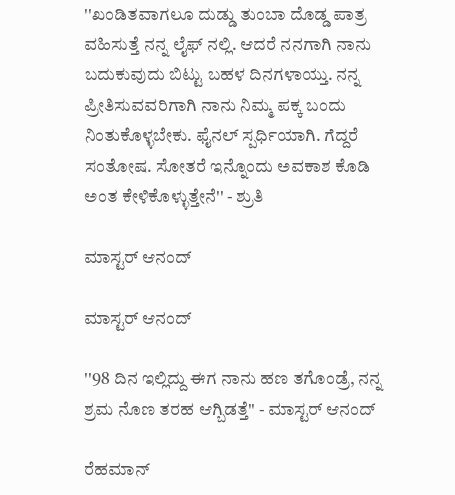''ಖಂಡಿತವಾಗಲೂ ದುಡ್ಡು ತುಂಬಾ ದೊಡ್ಡ ಪಾತ್ರ ವಹಿಸುತ್ತೆ ನನ್ನ ಲೈಫ್ ನಲ್ಲಿ. ಆದರೆ ನನಗಾಗಿ ನಾನು ಬದುಕುವುದು ಬಿಟ್ಟು ಬಹಳ ದಿನಗಳಾಯ್ತು. ನನ್ನ ಪ್ರೀತಿಸುವವರಿಗಾಗಿ ನಾನು ನಿಮ್ಮ ಪಕ್ಕ ಬಂದು ನಿಂತುಕೊಳ್ಳಬೇಕು. ಫೈನಲ್ ಸ್ಪರ್ಧಿಯಾಗಿ. ಗೆದ್ದರೆ ಸಂತೋಷ. ಸೋತರೆ ಇನ್ನೊಂದು ಅವಕಾಶ ಕೊಡಿ ಅಂತ ಕೇಳಿಕೊಳ್ಳುತ್ತೇನೆ'' - ಶ್ರುತಿ

ಮಾಸ್ಟರ್ ಆನಂದ್

ಮಾಸ್ಟರ್ ಆನಂದ್

''98 ದಿನ ಇಲ್ಲಿದ್ದು ಈಗ ನಾನು ಹಣ ತಗೊಂಡ್ರೆ, ನನ್ನ ಶ್ರಮ ನೊಣ ತರಹ ಆಗ್ಬಿಡತ್ತೆ'' - ಮಾಸ್ಟರ್ ಆನಂದ್

ರೆಹಮಾನ್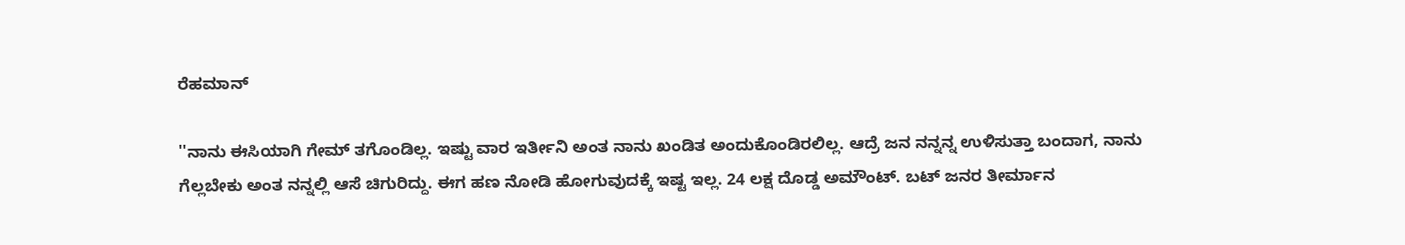ರೆಹಮಾನ್

''ನಾನು ಈಸಿಯಾಗಿ ಗೇಮ್ ತಗೊಂಡಿಲ್ಲ. ಇಷ್ಟು ವಾರ ಇರ್ತೀನಿ ಅಂತ ನಾನು ಖಂಡಿತ ಅಂದುಕೊಂಡಿರಲಿಲ್ಲ. ಆದ್ರೆ ಜನ ನನ್ನನ್ನ ಉಳಿಸುತ್ತಾ ಬಂದಾಗ, ನಾನು ಗೆಲ್ಲಬೇಕು ಅಂತ ನನ್ನಲ್ಲಿ ಆಸೆ ಚಿಗುರಿದ್ದು. ಈಗ ಹಣ ನೋಡಿ ಹೋಗುವುದಕ್ಕೆ ಇಷ್ಟ ಇಲ್ಲ. 24 ಲಕ್ಷ ದೊಡ್ಡ ಅಮೌಂಟ್. ಬಟ್ ಜನರ ತೀರ್ಮಾನ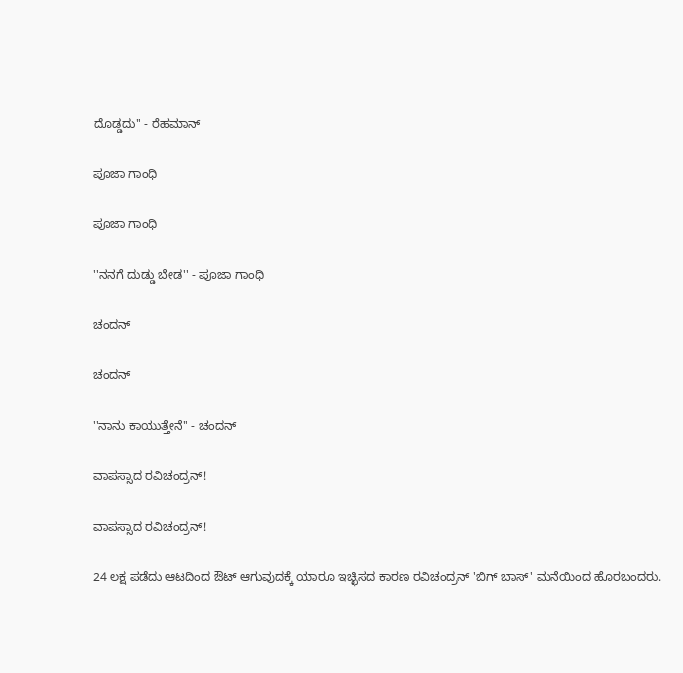ದೊಡ್ಡದು'' - ರೆಹಮಾನ್

ಪೂಜಾ ಗಾಂಧಿ

ಪೂಜಾ ಗಾಂಧಿ

''ನನಗೆ ದುಡ್ಡು ಬೇಡ'' - ಪೂಜಾ ಗಾಂಧಿ

ಚಂದನ್

ಚಂದನ್

''ನಾನು ಕಾಯುತ್ತೇನೆ'' - ಚಂದನ್

ವಾಪಸ್ಸಾದ ರವಿಚಂದ್ರನ್!

ವಾಪಸ್ಸಾದ ರವಿಚಂದ್ರನ್!

24 ಲಕ್ಷ ಪಡೆದು ಆಟದಿಂದ ಔಟ್ ಆಗುವುದಕ್ಕೆ ಯಾರೂ ಇಚ್ಛಿಸದ ಕಾರಣ ರವಿಚಂದ್ರನ್ 'ಬಿಗ್ ಬಾಸ್' ಮನೆಯಿಂದ ಹೊರಬಂದರು.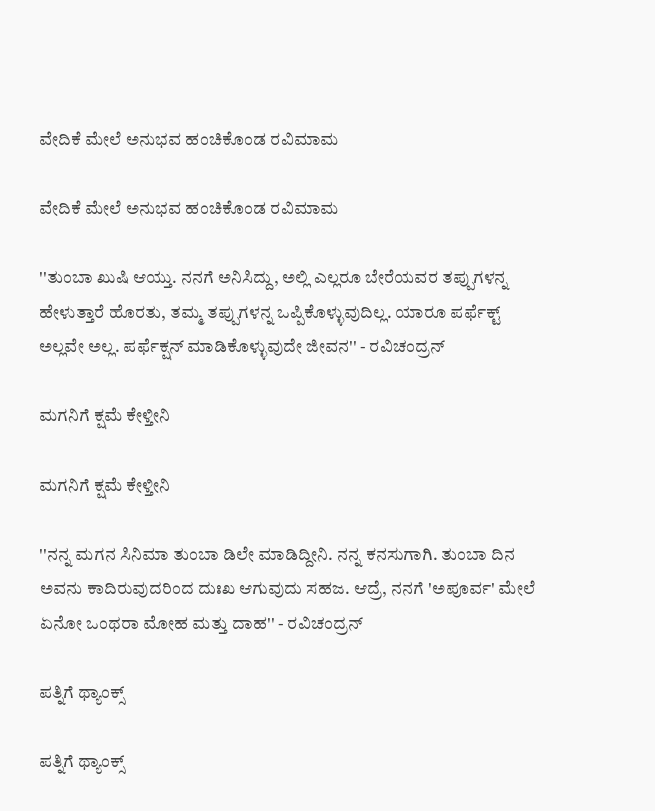ವೇದಿಕೆ ಮೇಲೆ ಅನುಭವ ಹಂಚಿಕೊಂಡ ರವಿಮಾಮ

ವೇದಿಕೆ ಮೇಲೆ ಅನುಭವ ಹಂಚಿಕೊಂಡ ರವಿಮಾಮ

''ತುಂಬಾ ಖುಷಿ ಆಯ್ತು. ನನಗೆ ಅನಿಸಿದ್ದು, ಅಲ್ಲಿ ಎಲ್ಲರೂ ಬೇರೆಯವರ ತಪ್ಪುಗಳನ್ನ ಹೇಳುತ್ತಾರೆ ಹೊರತು, ತಮ್ಮ ತಪ್ಪುಗಳನ್ನ ಒಪ್ಪಿಕೊಳ್ಳುವುದಿಲ್ಲ. ಯಾರೂ ಪರ್ಫೆಕ್ಟ್ ಅಲ್ಲವೇ ಅಲ್ಲ. ಪರ್ಫೆಕ್ಷನ್ ಮಾಡಿಕೊಳ್ಳುವುದೇ ಜೀವನ'' - ರವಿಚಂದ್ರನ್

ಮಗನಿಗೆ ಕ್ಷಮೆ ಕೇಳ್ತೀನಿ

ಮಗನಿಗೆ ಕ್ಷಮೆ ಕೇಳ್ತೀನಿ

''ನನ್ನ ಮಗನ ಸಿನಿಮಾ ತುಂಬಾ ಡಿಲೇ ಮಾಡಿದ್ದೀನಿ. ನನ್ನ ಕನಸುಗಾಗಿ. ತುಂಬಾ ದಿನ ಅವನು ಕಾದಿರುವುದರಿಂದ ದುಃಖ ಆಗುವುದು ಸಹಜ. ಆದ್ರೆ, ನನಗೆ 'ಅಪೂರ್ವ' ಮೇಲೆ ಏನೋ ಒಂಥರಾ ಮೋಹ ಮತ್ತು ದಾಹ'' - ರವಿಚಂದ್ರನ್

ಪತ್ನಿಗೆ ಥ್ಯಾಂಕ್ಸ್

ಪತ್ನಿಗೆ ಥ್ಯಾಂಕ್ಸ್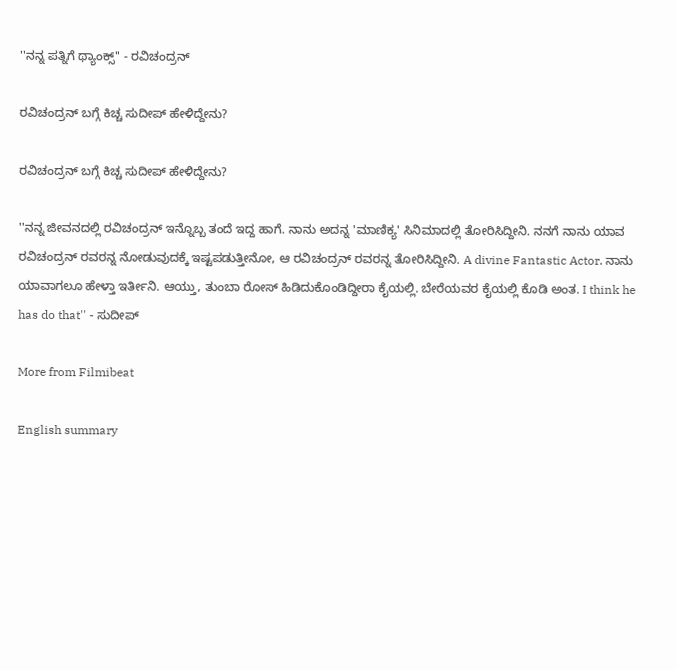''ನನ್ನ ಪತ್ನಿಗೆ ಥ್ಯಾಂಕ್ಸ್'' - ರವಿಚಂದ್ರನ್

ರವಿಚಂದ್ರನ್ ಬಗ್ಗೆ ಕಿಚ್ಚ ಸುದೀಪ್ ಹೇಳಿದ್ದೇನು?

ರವಿಚಂದ್ರನ್ ಬಗ್ಗೆ ಕಿಚ್ಚ ಸುದೀಪ್ ಹೇಳಿದ್ದೇನು?

''ನನ್ನ ಜೀವನದಲ್ಲಿ ರವಿಚಂದ್ರನ್ ಇನ್ನೊಬ್ಬ ತಂದೆ ಇದ್ದ ಹಾಗೆ. ನಾನು ಅದನ್ನ 'ಮಾಣಿಕ್ಯ' ಸಿನಿಮಾದಲ್ಲಿ ತೋರಿಸಿದ್ದೀನಿ. ನನಗೆ ನಾನು ಯಾವ ರವಿಚಂದ್ರನ್ ರವರನ್ನ ನೋಡುವುದಕ್ಕೆ ಇಷ್ಟಪಡುತ್ತೀನೋ, ಆ ರವಿಚಂದ್ರನ್ ರವರನ್ನ ತೋರಿಸಿದ್ದೀನಿ. A divine Fantastic Actor. ನಾನು ಯಾವಾಗಲೂ ಹೇಳ್ತಾ ಇರ್ತೀನಿ. ಆಯ್ತು, ತುಂಬಾ ರೋಸ್ ಹಿಡಿದುಕೊಂಡಿದ್ದೀರಾ ಕೈಯಲ್ಲಿ. ಬೇರೆಯವರ ಕೈಯಲ್ಲಿ ಕೊಡಿ ಅಂತ. I think he has do that'' - ಸುದೀಪ್

More from Filmibeat

English summary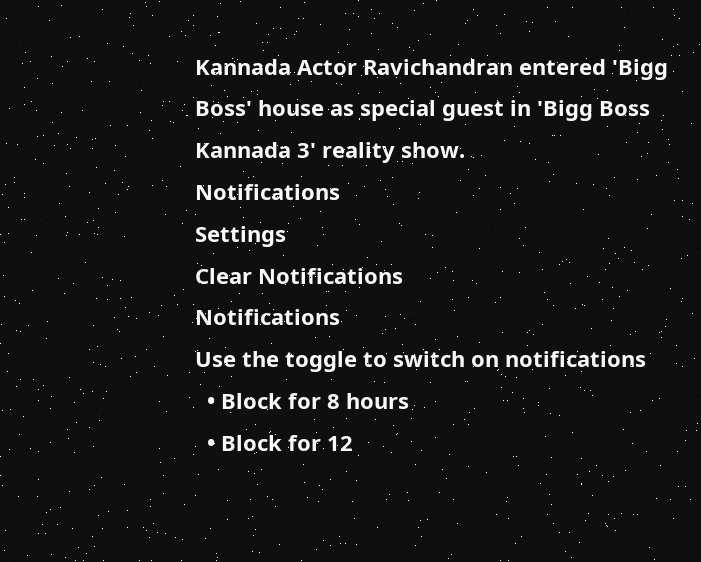Kannada Actor Ravichandran entered 'Bigg Boss' house as special guest in 'Bigg Boss Kannada 3' reality show.
Notifications
Settings
Clear Notifications
Notifications
Use the toggle to switch on notifications
  • Block for 8 hours
  • Block for 12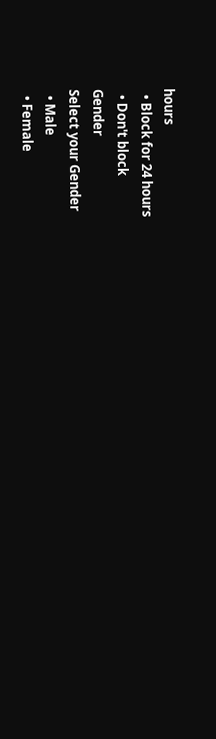hours
  • Block for 24 hours
  • Don't block
Gender
Select your Gender
  • Male
  • Female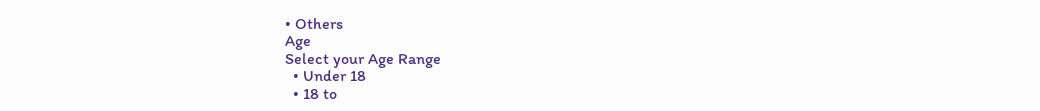• Others
Age
Select your Age Range
  • Under 18
  • 18 to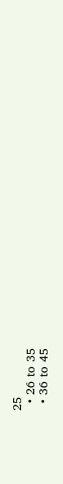25
  • 26 to 35
  • 36 to 45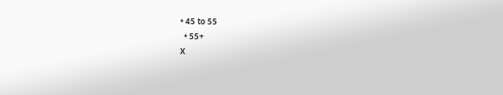• 45 to 55
  • 55+
X